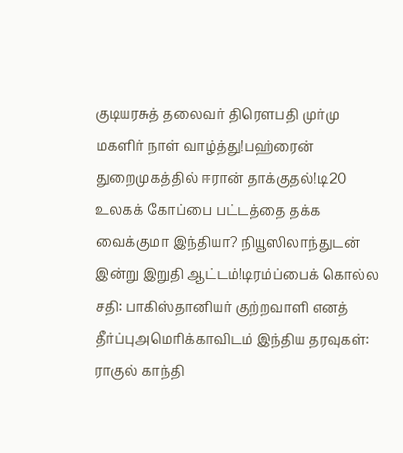குடியரசுத் தலைவர் திரௌபதி முர்மு மகளிர் நாள் வாழ்த்து!பஹ்ரைன் துறைமுகத்தில் ஈரான் தாக்குதல்!டி20 உலகக் கோப்பை பட்டத்தை தக்க வைக்குமா இந்தியா? நியூஸிலாந்துடன் இன்று இறுதி ஆட்டம்!டிரம்ப்பைக் கொல்ல சதி: பாகிஸ்தானியர் குற்றவாளி எனத் தீர்ப்புஅமெரிக்காவிடம் இந்திய தரவுகள்: ராகுல் காந்தி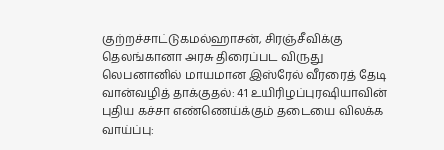குற்றச்சாட்டுகமல்ஹாசன், சிரஞ்சீவிக்கு தெலங்கானா அரசு திரைப்பட விருது லெபனானில் மாயமான இஸ்ரேல் வீரரைத் தேடி வான்வழித் தாக்குதல்: 41 உயிரிழப்புரஷியாவின் புதிய கச்சா எண்ணெய்க்கும் தடையை விலக்க வாய்ப்பு: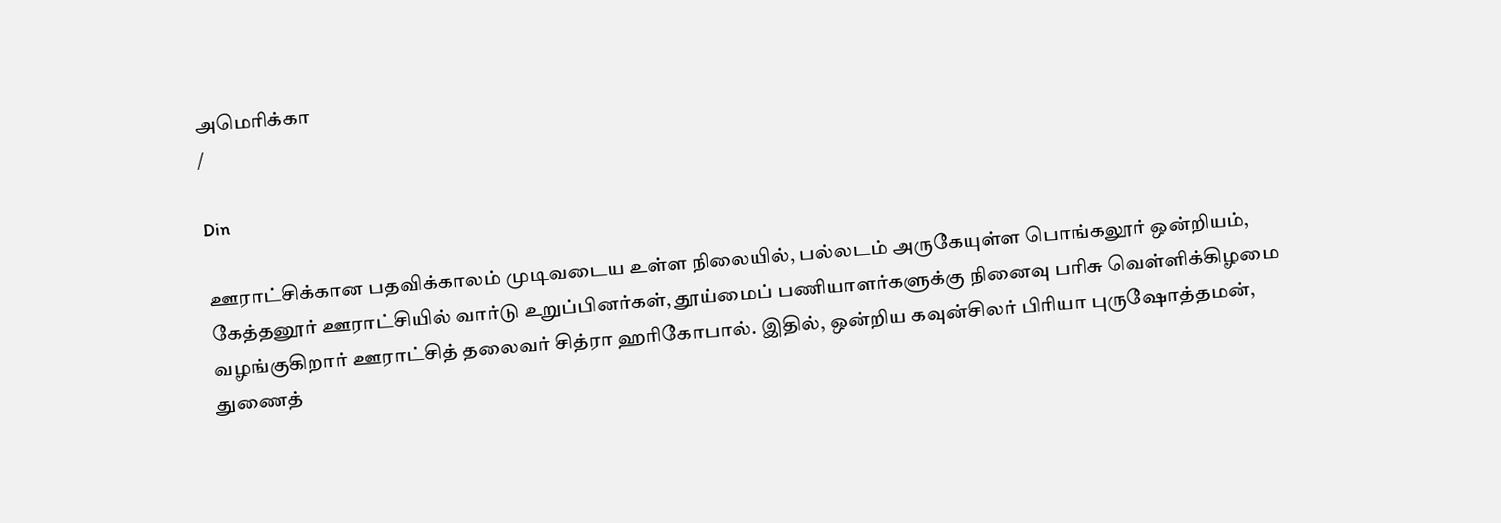அமெரிக்கா
/

Din

ஊராட்சிக்கான பதவிக்காலம் முடிவடைய உள்ள நிலையில், பல்லடம் அருகேயுள்ள பொங்கலூர் ஒன்றியம், கேத்தனூர் ஊராட்சியில் வார்டு உறுப்பினர்கள், தூய்மைப் பணியாளர்களுக்கு நினைவு பரிசு வெள்ளிக்கிழமை வழங்குகிறார் ஊராட்சித் தலைவர் சித்ரா ஹரிகோபால். இதில், ஒன்றிய கவுன்சிலர் பிரியா புருஷோத்தமன், துணைத்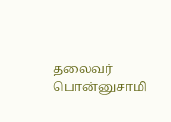தலைவர் பொன்னுசாமி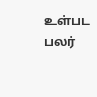உள்பட பலர்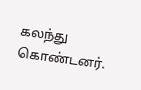கலந்து கொண்டனர்.